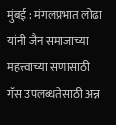मुंबई : मंगलप्रभात लोढा यांनी जैन समाजाच्या महत्त्वाच्या सणासाठी गॅस उपलब्धतेसाठी अन्न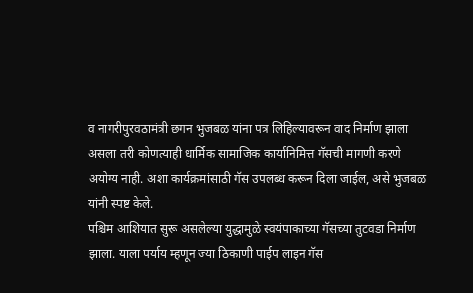व नागरीपुरवठामंत्री छगन भुजबळ यांना पत्र लिहिल्यावरून वाद निर्माण झाला असला तरी कोणत्याही धार्मिक सामाजिक कार्यानिमित्त गॅसची मागणी करणे अयोग्य नाही. अशा कार्यक्रमांसाठी गॅस उपलब्ध करून दिला जाईल, असे भुजबळ यांनी स्पष्ट केले.
पश्चिम आशियात सुरू असलेल्या युद्धामुळे स्वयंपाकाच्या गॅसच्या तुटवडा निर्माण झाला. याला पर्याय म्हणून ज्या ठिकाणी पाईप लाइन गॅस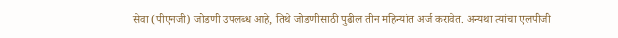सेवा (पीएनजी) जोडणी उपलब्ध आहे, तिथे जोडणीसाठी पुढील तीन महिन्यांत अर्ज करावेत. अन्यथा त्यांचा एलपीजी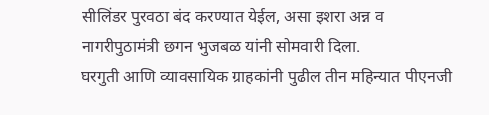सीलिंडर पुरवठा बंद करण्यात येईल, असा इशरा अन्न व नागरीपुठामंत्री छगन भुजबळ यांनी सोमवारी दिला.
घरगुती आणि व्यावसायिक ग्राहकांनी पुढील तीन महिन्यात पीएनजी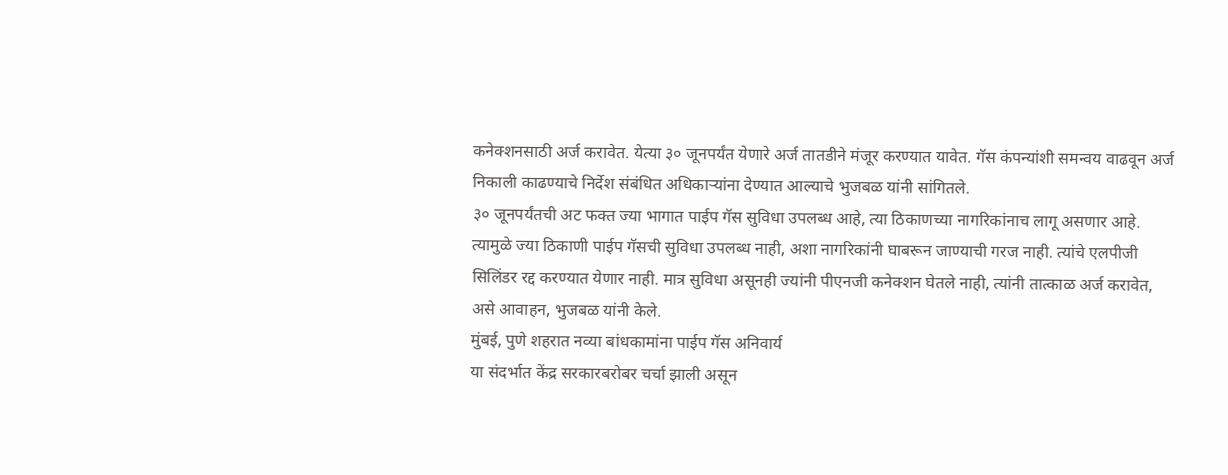कनेक्शनसाठी अर्ज करावेत. येत्या ३० जूनपर्यंत येणारे अर्ज तातडीने मंजूर करण्यात यावेत. गॅस कंपन्यांशी समन्वय वाढवून अर्ज निकाली काढण्याचे निर्देश संबंधित अधिकाऱ्यांना देण्यात आल्याचे भुजबळ यांनी सांगितले.
३० जूनपर्यंतची अट फक्त ज्या भागात पाईप गॅस सुविधा उपलब्ध आहे, त्या ठिकाणच्या नागरिकांनाच लागू असणार आहे. त्यामुळे ज्या ठिकाणी पाईप गॅसची सुविधा उपलब्ध नाही, अशा नागरिकांनी घाबरून जाण्याची गरज नाही. त्यांचे एलपीजी सिलिंडर रद्द करण्यात येणार नाही. मात्र सुविधा असूनही ज्यांनी पीएनजी कनेक्शन घेतले नाही, त्यांनी तात्काळ अर्ज करावेत, असे आवाहन, भुजबळ यांनी केले.
मुंबई, पुणे शहरात नव्या बांधकामांना पाईप गॅस अनिवार्य
या संदर्भात केंद्र सरकारबरोबर चर्चा झाली असून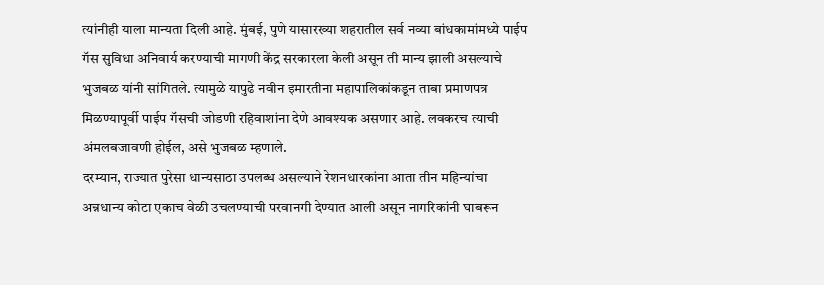त्यांनीही याला मान्यता दिली आहे. मुंबई, पुणे यासारख्या शहरातील सर्व नव्या बांधकामांमध्ये पाईप गॅस सुविधा अनिवार्य करण्याची मागणी केंद्र सरकारला केली असून ती मान्य झाली असल्याचे भुजबळ यांनी सांगितले. त्यामुळे यापुढे नवीन इमारतीना महापालिकांकडून ताबा प्रमाणपत्र मिळण्यापूर्वी पाईप गॅसची जोडणी रहिवाशांना देणे आवश्यक असणार आहे. लवकरच त्याची अंमलबजावणी होईल, असे भुजबळ म्हणाले.
दरम्यान, राज्यात पुरेसा धान्यसाठा उपलब्ध असल्याने रेशनधारकांना आता तीन महिन्यांचा अन्नधान्य कोटा एकाच वेळी उचलण्याची परवानगी देण्यात आली असून नागरिकांनी घाबरून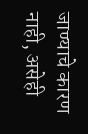जाण्याचे कारण नाही, असेही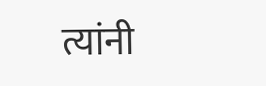त्यांनी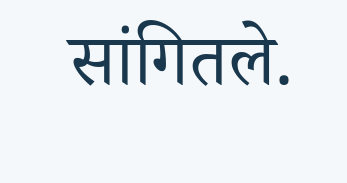सांगितले.